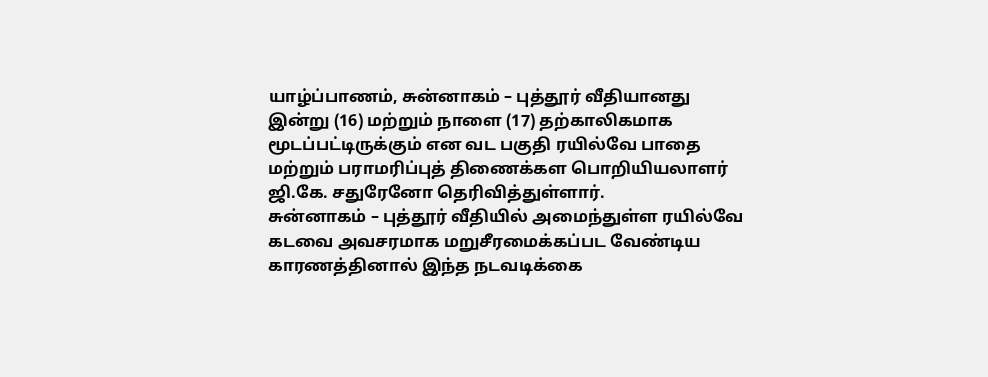யாழ்ப்பாணம், சுன்னாகம் – புத்தூர் வீதியானது இன்று (16) மற்றும் நாளை (17) தற்காலிகமாக மூடப்பட்டிருக்கும் என வட பகுதி ரயில்வே பாதை மற்றும் பராமரிப்புத் திணைக்கள பொறியியலாளர் ஜி.கே. சதுரேனோ தெரிவித்துள்ளார்.
சுன்னாகம் – புத்தூர் வீதியில் அமைந்துள்ள ரயில்வே கடவை அவசரமாக மறுசீரமைக்கப்பட வேண்டிய காரணத்தினால் இந்த நடவடிக்கை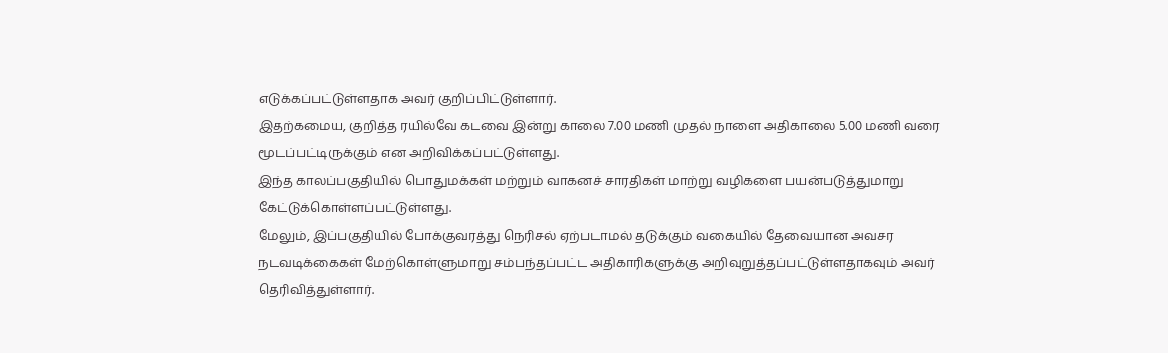எடுக்கப்பட்டுள்ளதாக அவர் குறிப்பிட்டுள்ளார்.
இதற்கமைய, குறித்த ரயில்வே கடவை இன்று காலை 7.00 மணி முதல் நாளை அதிகாலை 5.00 மணி வரை மூடப்பட்டிருக்கும் என அறிவிக்கப்பட்டுள்ளது.
இந்த காலப்பகுதியில் பொதுமக்கள் மற்றும் வாகனச் சாரதிகள் மாற்று வழிகளை பயன்படுத்துமாறு கேட்டுக்கொள்ளப்பட்டுள்ளது.
மேலும், இப்பகுதியில் போக்குவரத்து நெரிசல் ஏற்படாமல் தடுக்கும் வகையில் தேவையான அவசர நடவடிக்கைகள் மேற்கொள்ளுமாறு சம்பந்தப்பட்ட அதிகாரிகளுக்கு அறிவுறுத்தப்பட்டுள்ளதாகவும் அவர் தெரிவித்துள்ளார்.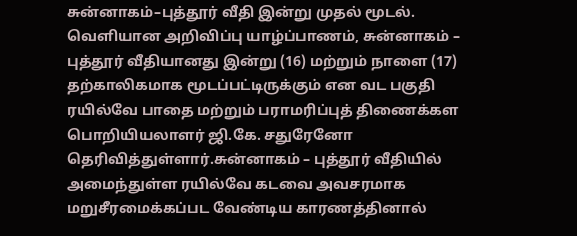சுன்னாகம்–புத்தூர் வீதி இன்று முதல் மூடல். வெளியான அறிவிப்பு யாழ்ப்பாணம், சுன்னாகம் – புத்தூர் வீதியானது இன்று (16) மற்றும் நாளை (17) தற்காலிகமாக மூடப்பட்டிருக்கும் என வட பகுதி ரயில்வே பாதை மற்றும் பராமரிப்புத் திணைக்கள பொறியியலாளர் ஜி.கே. சதுரேனோ தெரிவித்துள்ளார்.சுன்னாகம் – புத்தூர் வீதியில் அமைந்துள்ள ரயில்வே கடவை அவசரமாக மறுசீரமைக்கப்பட வேண்டிய காரணத்தினால்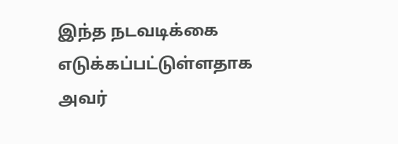இந்த நடவடிக்கை எடுக்கப்பட்டுள்ளதாக அவர்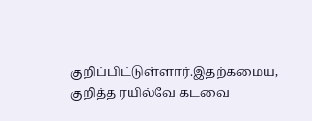குறிப்பிட்டுள்ளார்.இதற்கமைய, குறித்த ரயில்வே கடவை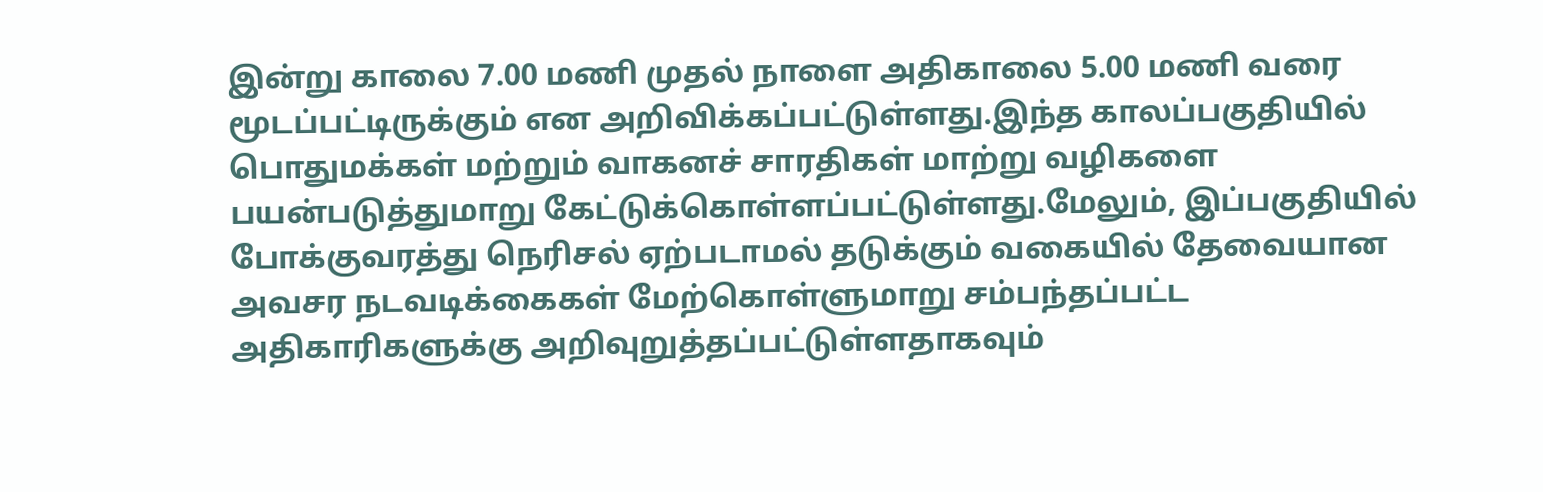இன்று காலை 7.00 மணி முதல் நாளை அதிகாலை 5.00 மணி வரை மூடப்பட்டிருக்கும் என அறிவிக்கப்பட்டுள்ளது.இந்த காலப்பகுதியில் பொதுமக்கள் மற்றும் வாகனச் சாரதிகள் மாற்று வழிகளை பயன்படுத்துமாறு கேட்டுக்கொள்ளப்பட்டுள்ளது.மேலும், இப்பகுதியில் போக்குவரத்து நெரிசல் ஏற்படாமல் தடுக்கும் வகையில் தேவையான அவசர நடவடிக்கைகள் மேற்கொள்ளுமாறு சம்பந்தப்பட்ட அதிகாரிகளுக்கு அறிவுறுத்தப்பட்டுள்ளதாகவும்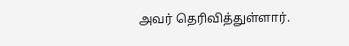அவர் தெரிவித்துள்ளார்.